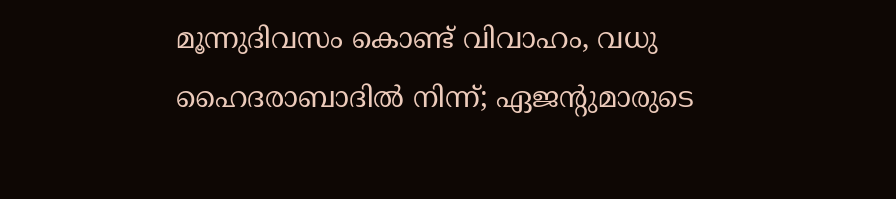മൂന്നുദിവസം കൊണ്ട് വിവാഹം, വധു ഹൈദരാബാദിൽ നിന്ന്; ഏജന്റുമാരുടെ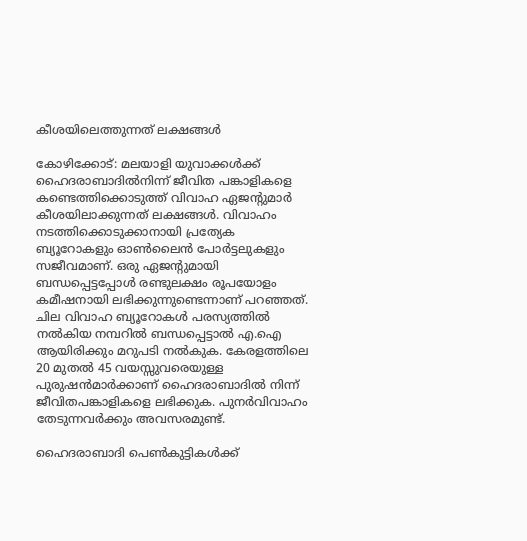കീശയിലെത്തുന്നത് ലക്ഷങ്ങൾ

കോഴിക്കോട്: മലയാളി യുവാക്കൾക്ക് ഹൈദരാബാദിൽനിന്ന് ജീവിത പങ്കാളികളെ കണ്ടെത്തിക്കൊടുത്ത് വിവാഹ ഏജന്റുമാർ കീശയിലാക്കുന്നത് ലക്ഷങ്ങൾ. വിവാഹം നടത്തിക്കൊടുക്കാനായി പ്രത്യേക ബ്യൂറോകളും ഓൺലൈൻ പോർട്ടലുകളും സജീവമാണ്. ഒരു ഏജന്റുമായി ബന്ധപ്പെട്ടപ്പോൾ രണ്ടുലക്ഷം രൂപയോളം കമീഷനായി ലഭിക്കുന്നുണ്ടെന്നാണ് പറഞ്ഞത്. ചില വിവാഹ ബ്യൂറോകൾ പരസ്യത്തിൽ നൽകിയ നമ്പറിൽ ബന്ധപ്പെട്ടാൽ എ.ഐ ആയിരിക്കും മറുപടി നൽകുക. കേരളത്തിലെ 20 മുതൽ 45 വയസ്സുവരെയുള്ള പുരുഷൻമാർക്കാണ് ഹൈദരാബാദിൽ നിന്ന് ജീവിതപങ്കാളികളെ ലഭിക്കുക. പുനർവിവാഹം തേടുന്നവർക്കും അവസരമുണ്ട്.

ഹൈദരാബാദി പെൺകുട്ടികൾക്ക്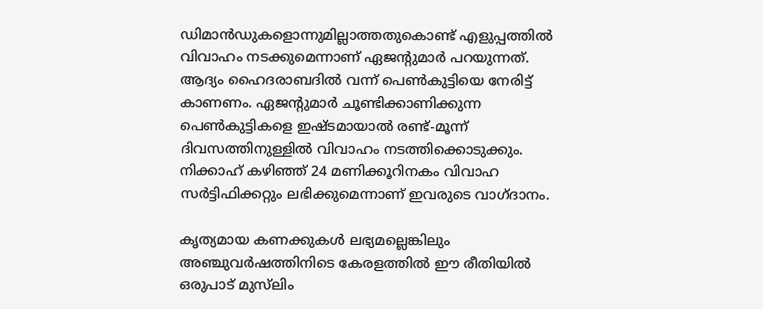ഡിമാൻഡുകളൊന്നുമില്ലാത്തതുകൊണ്ട് എളുപ്പത്തിൽ വിവാഹം നടക്കുമെന്നാണ് ഏജന്റുമാർ പറയുന്നത്. ആദ്യം ഹൈദരാബദിൽ വന്ന് പെൺകുട്ടിയെ നേരിട്ട് കാണണം. ഏജന്റുമാർ ചൂണ്ടിക്കാണിക്കുന്ന പെൺകുട്ടികളെ ഇഷ്ടമായാൽ രണ്ട്-മൂന്ന് ദിവസത്തിനുള്ളിൽ വിവാഹം നടത്തിക്കൊടുക്കും. നിക്കാഹ് കഴിഞ്ഞ് 24 മണിക്കൂറിനകം വിവാഹ സർട്ടിഫിക്കറ്റും ലഭിക്കുമെന്നാണ് ഇവരുടെ വാഗ്ദാനം.

കൃത്യമായ കണക്കുകൾ ലഭ്യമല്ലെങ്കിലും അഞ്ചുവർഷത്തിനിടെ കേരളത്തിൽ ഈ രീതിയിൽ ഒരുപാട് മുസ്‍ലിം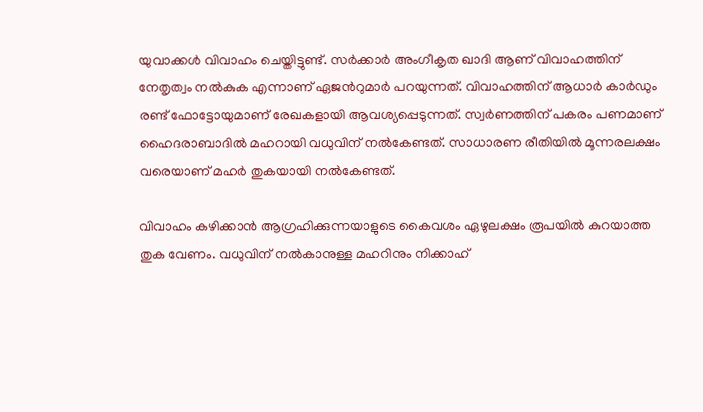യുവാക്കൾ വിവാഹം ചെയ്തിട്ടുണ്ട്. സർക്കാർ അംഗീകൃത ഖാദി ആണ് വിവാഹത്തിന് നേതൃത്വം നൽകുക എന്നാണ് ഏജന്‍റുമാർ പറയുന്നത്. വിവാഹത്തിന് ആധാർ കാർഡും രണ്ട് ഫോട്ടോയുമാണ് രേഖകളായി ആവശ്യപ്പെടുന്നത്. സ്വർണത്തിന് പകരം പണമാണ് ഹൈദരാബാദിൽ മഹറായി വധുവിന് നൽകേണ്ടത്. സാധാരണ രീതിയിൽ മൂന്നരലക്ഷം വരെയാണ് മഹർ തുകയായി നൽകേണ്ടത്.

വിവാഹം കഴിക്കാൻ ആഗ്രഹിക്കുന്നയാളുടെ കൈവശം ഏഴുലക്ഷം രൂപയിൽ കുറയാത്ത തുക വേണം. വധുവിന് നൽകാനുള്ള മഹറിനും നിക്കാഹ്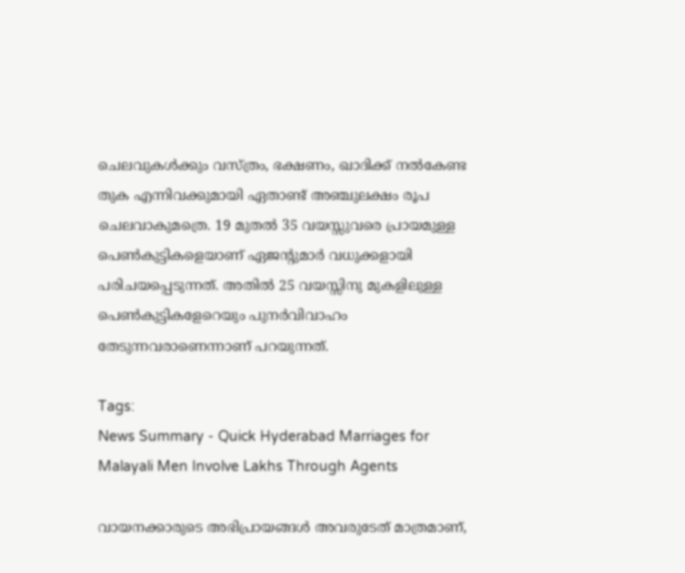ചെലവുകൾക്കും വസ്ത്രം, ഭക്ഷണം, ഖാദിക്ക് നൽകേണ്ട തുക എന്നിവക്കുമായി ഏതാണ്ട് അഞ്ചുലക്ഷം രൂപ ചെലവാകുമത്രെ. 19 മുതൽ 35 വയസ്സുവരെ പ്രായമുള്ള പെൺകുട്ടികളെയാണ് ഏജന്റുമാർ വധുക്കളായി പരിചയപ്പെടുന്നത്. അതിൽ 25 വയസ്സിനു മുകളിലുള്ള പെൺകുട്ടികളേറെയും പുനർവിവാഹം തേടുന്നവരാണെന്നാണ് പറയുന്നത്.

Tags:
News Summary - Quick Hyderabad Marriages for Malayali Men Involve Lakhs Through Agents

വായനക്കാരുടെ അഭിപ്രായങ്ങള്‍ അവരുടേത് മാത്രമാണ്,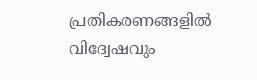പ്രതികരണങ്ങളിൽ വിദ്വേഷവും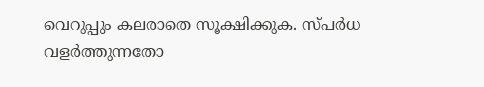വെറുപ്പും കലരാതെ സൂക്ഷിക്കുക. സ്പർധ വളർത്തുന്നതോ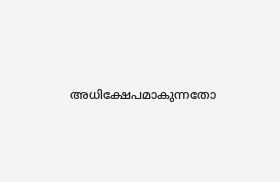അധിക്ഷേപമാകുന്നതോ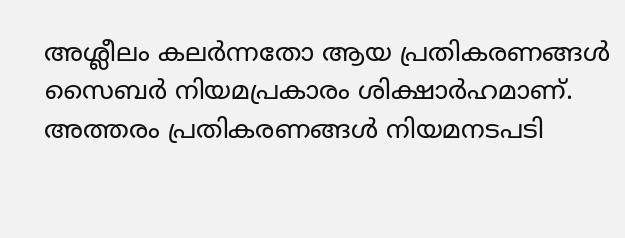അശ്ലീലം കലർന്നതോ ആയ പ്രതികരണങ്ങൾ സൈബർ നിയമപ്രകാരം ശിക്ഷാർഹമാണ്. അത്തരം പ്രതികരണങ്ങൾ നിയമനടപടി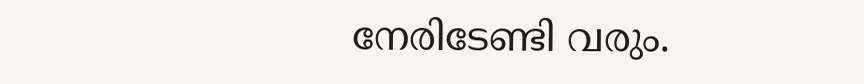നേരിടേണ്ടി വരും.